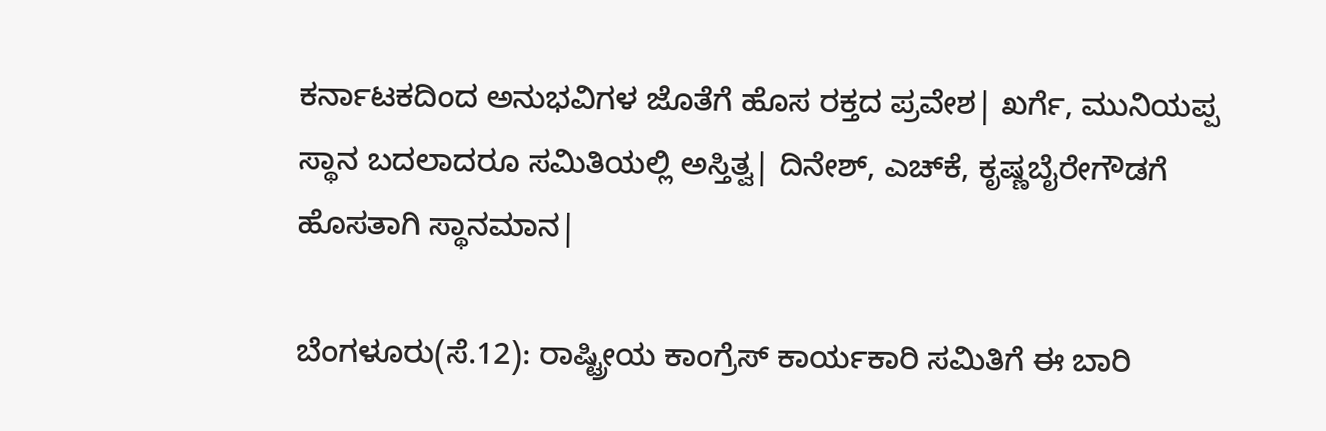ಕರ್ನಾಟಕದಿಂದ ಅನುಭವಿಗಳ ಜೊತೆಗೆ ಹೊಸ ರಕ್ತದ ಪ್ರವೇಶ| ಖರ್ಗೆ, ಮುನಿಯಪ್ಪ ಸ್ಥಾನ ಬದಲಾದರೂ ಸಮಿತಿಯಲ್ಲಿ ಅಸ್ತಿತ್ವ| ದಿನೇಶ್‌, ಎಚ್‌ಕೆ, ಕೃಷ್ಣಬೈರೇಗೌಡಗೆ ಹೊಸತಾಗಿ ಸ್ಥಾನಮಾನ|

ಬೆಂಗಳೂರು(ಸೆ.12): ರಾಷ್ಟ್ರೀಯ ಕಾಂಗ್ರೆಸ್‌ ಕಾರ್ಯಕಾರಿ ಸಮಿತಿಗೆ ಈ ಬಾರಿ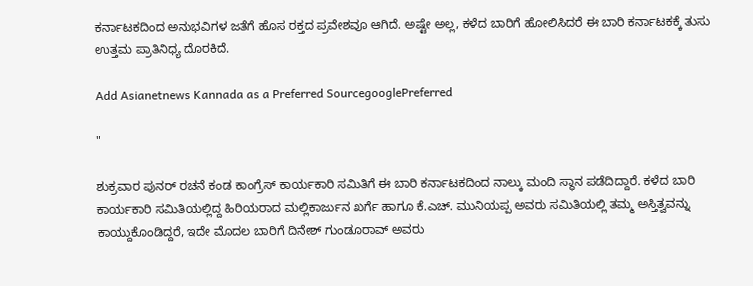ಕರ್ನಾಟಕದಿಂದ ಅನುಭವಿಗಳ ಜತೆಗೆ ಹೊಸ ರಕ್ತದ ಪ್ರವೇಶವೂ ಆಗಿದೆ. ಅಷ್ಟೇ ಅಲ್ಲ, ಕಳೆದ ಬಾರಿಗೆ ಹೋಲಿಸಿದರೆ ಈ ಬಾರಿ ಕರ್ನಾಟಕಕ್ಕೆ ತುಸು ಉತ್ತಮ ಪ್ರಾತಿನಿಧ್ಯ ದೊರಕಿದೆ.

Add Asianetnews Kannada as a Preferred SourcegooglePreferred

"

ಶುಕ್ರವಾರ ಪುನರ್‌ ರಚನೆ ಕಂಡ ಕಾಂಗ್ರೆಸ್‌ ಕಾರ್ಯಕಾರಿ ಸಮಿತಿಗೆ ಈ ಬಾರಿ ಕರ್ನಾಟಕದಿಂದ ನಾಲ್ಕು ಮಂದಿ ಸ್ಥಾನ ಪಡೆದಿದ್ದಾರೆ. ಕಳೆದ ಬಾರಿ ಕಾರ್ಯಕಾರಿ ಸಮಿತಿಯಲ್ಲಿದ್ದ ಹಿರಿಯರಾದ ಮಲ್ಲಿಕಾರ್ಜುನ ಖರ್ಗೆ ಹಾಗೂ ಕೆ.ಎಚ್‌. ಮುನಿಯಪ್ಪ ಅವರು ಸಮಿತಿಯಲ್ಲಿ ತಮ್ಮ ಅಸ್ತಿತ್ವವನ್ನು ಕಾಯ್ದುಕೊಂಡಿದ್ದರೆ, ಇದೇ ಮೊದಲ ಬಾರಿಗೆ ದಿನೇಶ್‌ ಗುಂಡೂರಾವ್‌ ಅವರು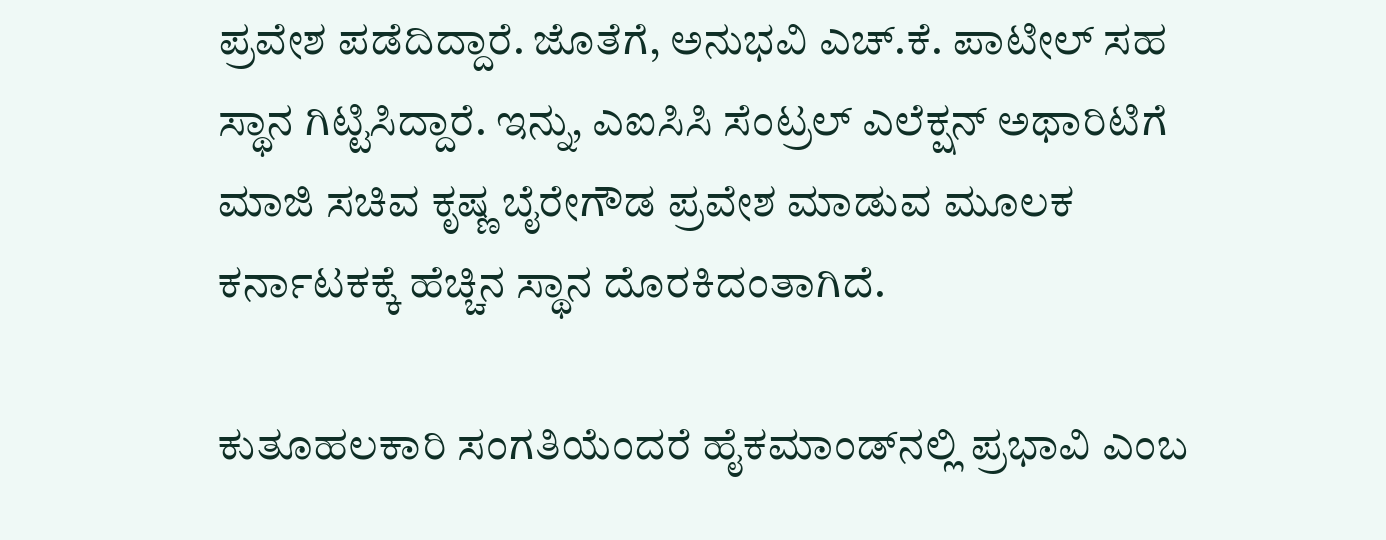ಪ್ರವೇಶ ಪಡೆದಿದ್ದಾರೆ. ಜೊತೆಗೆ, ಅನುಭವಿ ಎಚ್‌.ಕೆ. ಪಾಟೀಲ್‌ ಸಹ ಸ್ಥಾನ ಗಿಟ್ಟಿಸಿದ್ದಾರೆ. ಇನ್ನು, ಎಐಸಿಸಿ ಸೆಂಟ್ರಲ್‌ ಎಲೆಕ್ಷನ್‌ ಅಥಾರಿಟಿಗೆ ಮಾಜಿ ಸಚಿವ ಕೃಷ್ಣ ಬೈರೇಗೌಡ ಪ್ರವೇಶ ಮಾಡುವ ಮೂಲಕ ಕರ್ನಾಟಕಕ್ಕೆ ಹೆಚ್ಚಿನ ಸ್ಥಾನ ದೊರಕಿದಂತಾಗಿದೆ.

ಕುತೂಹಲಕಾರಿ ಸಂಗತಿಯೆಂದರೆ ಹೈಕಮಾಂಡ್‌ನಲ್ಲಿ ಪ್ರಭಾವಿ ಎಂಬ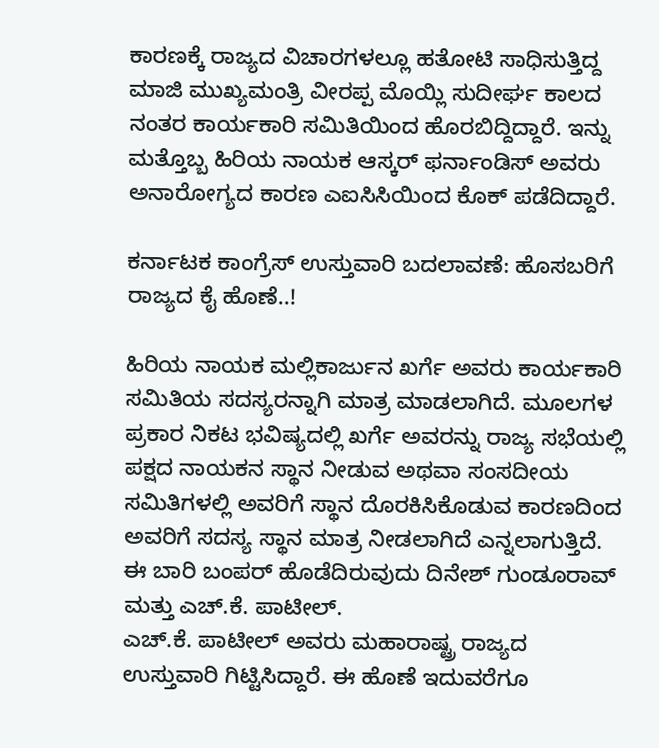ಕಾರಣಕ್ಕೆ ರಾಜ್ಯದ ವಿಚಾರಗಳಲ್ಲೂ ಹತೋಟಿ ಸಾಧಿಸುತ್ತಿದ್ದ ಮಾಜಿ ಮುಖ್ಯಮಂತ್ರಿ ವೀರಪ್ಪ ಮೊಯ್ಲಿ ಸುದೀರ್ಘ ಕಾಲದ ನಂತರ ಕಾರ್ಯಕಾರಿ ಸಮಿತಿಯಿಂದ ಹೊರಬಿದ್ದಿದ್ದಾರೆ. ಇನ್ನು ಮತ್ತೊಬ್ಬ ಹಿರಿಯ ನಾಯಕ ಆಸ್ಕರ್‌ ಫರ್ನಾಂಡಿಸ್‌ ಅವರು ಅನಾರೋಗ್ಯದ ಕಾರಣ ಎಐಸಿಸಿಯಿಂದ ಕೊಕ್‌ ಪಡೆದಿದ್ದಾರೆ.

ಕರ್ನಾಟಕ ಕಾಂಗ್ರೆಸ್ ಉಸ್ತುವಾರಿ ಬದಲಾವಣೆ: ಹೊಸಬರಿಗೆ ರಾಜ್ಯದ ಕೈ ಹೊಣೆ..!

ಹಿರಿಯ ನಾಯಕ ಮಲ್ಲಿಕಾರ್ಜುನ ಖರ್ಗೆ ಅವರು ಕಾರ್ಯಕಾರಿ ಸಮಿತಿಯ ಸದಸ್ಯರನ್ನಾಗಿ ಮಾತ್ರ ಮಾಡಲಾಗಿದೆ. ಮೂಲಗಳ ಪ್ರಕಾರ ನಿಕಟ ಭವಿಷ್ಯದಲ್ಲಿ ಖರ್ಗೆ ಅವರನ್ನು ರಾಜ್ಯ ಸಭೆಯಲ್ಲಿ ಪಕ್ಷದ ನಾಯಕನ ಸ್ಥಾನ ನೀಡುವ ಅಥವಾ ಸಂಸದೀಯ ಸಮಿತಿಗಳಲ್ಲಿ ಅವರಿಗೆ ಸ್ಥಾನ ದೊರಕಿಸಿಕೊಡುವ ಕಾರಣದಿಂದ ಅವರಿಗೆ ಸದಸ್ಯ ಸ್ಥಾನ ಮಾತ್ರ ನೀಡಲಾಗಿದೆ ಎನ್ನಲಾಗುತ್ತಿದೆ. ಈ ಬಾರಿ ಬಂಪರ್‌ ಹೊಡೆದಿರುವುದು ದಿನೇಶ್‌ ಗುಂಡೂರಾವ್‌ ಮತ್ತು ಎಚ್‌.ಕೆ. ಪಾಟೀಲ್‌.
ಎಚ್‌.ಕೆ. ಪಾಟೀಲ್‌ ಅವರು ಮಹಾರಾಷ್ಟ್ರ ರಾಜ್ಯದ ಉಸ್ತುವಾರಿ ಗಿಟ್ಟಿಸಿದ್ದಾರೆ. ಈ ಹೊಣೆ ಇದುವರೆಗೂ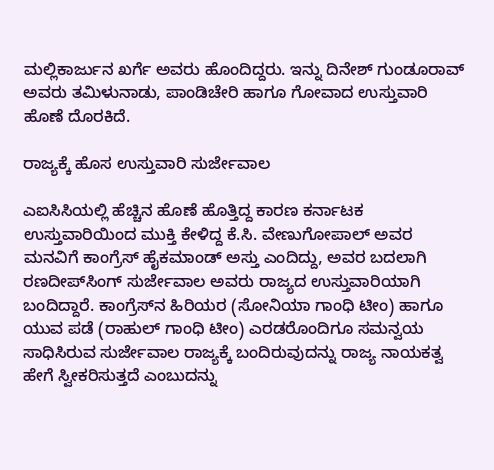ಮಲ್ಲಿಕಾರ್ಜುನ ಖರ್ಗೆ ಅವರು ಹೊಂದಿದ್ದರು. ಇನ್ನು ದಿನೇಶ್‌ ಗುಂಡೂರಾವ್‌ ಅವರು ತಮಿಳುನಾಡು, ಪಾಂಡಿಚೇರಿ ಹಾಗೂ ಗೋವಾದ ಉಸ್ತುವಾರಿ ಹೊಣೆ ದೊರಕಿದೆ.

ರಾಜ್ಯಕ್ಕೆ ಹೊಸ ಉಸ್ತುವಾರಿ ಸುರ್ಜೇವಾಲ

ಎಐಸಿಸಿಯಲ್ಲಿ ಹೆಚ್ಚಿನ ಹೊಣೆ ಹೊತ್ತಿದ್ದ ಕಾರಣ ಕರ್ನಾಟಕ ಉಸ್ತುವಾರಿಯಿಂದ ಮುಕ್ತಿ ಕೇಳಿದ್ದ ಕೆ.ಸಿ. ವೇಣುಗೋಪಾಲ್‌ ಅವರ ಮನವಿಗೆ ಕಾಂಗ್ರೆಸ್‌ ಹೈಕಮಾಂಡ್‌ ಅಸ್ತು ಎಂದಿದ್ದು, ಅವರ ಬದಲಾಗಿ ರಣದೀಪ್‌ಸಿಂಗ್‌ ಸುರ್ಜೇವಾಲ ಅವರು ರಾಜ್ಯದ ಉಸ್ತುವಾರಿಯಾಗಿ ಬಂದಿದ್ದಾರೆ. ಕಾಂಗ್ರೆಸ್‌ನ ಹಿರಿಯರ (ಸೋನಿಯಾ ಗಾಂಧಿ ಟೀಂ) ಹಾಗೂ ಯುವ ಪಡೆ (ರಾಹುಲ್‌ ಗಾಂಧಿ ಟೀಂ) ಎರಡರೊಂದಿಗೂ ಸಮನ್ವಯ ಸಾಧಿಸಿರುವ ಸುರ್ಜೇವಾಲ ರಾಜ್ಯಕ್ಕೆ ಬಂದಿರುವುದನ್ನು ರಾಜ್ಯ ನಾಯಕತ್ವ ಹೇಗೆ ಸ್ವೀಕರಿಸುತ್ತದೆ ಎಂಬುದನ್ನು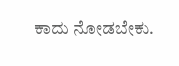ಕಾದು ನೋಡಬೇಕು.